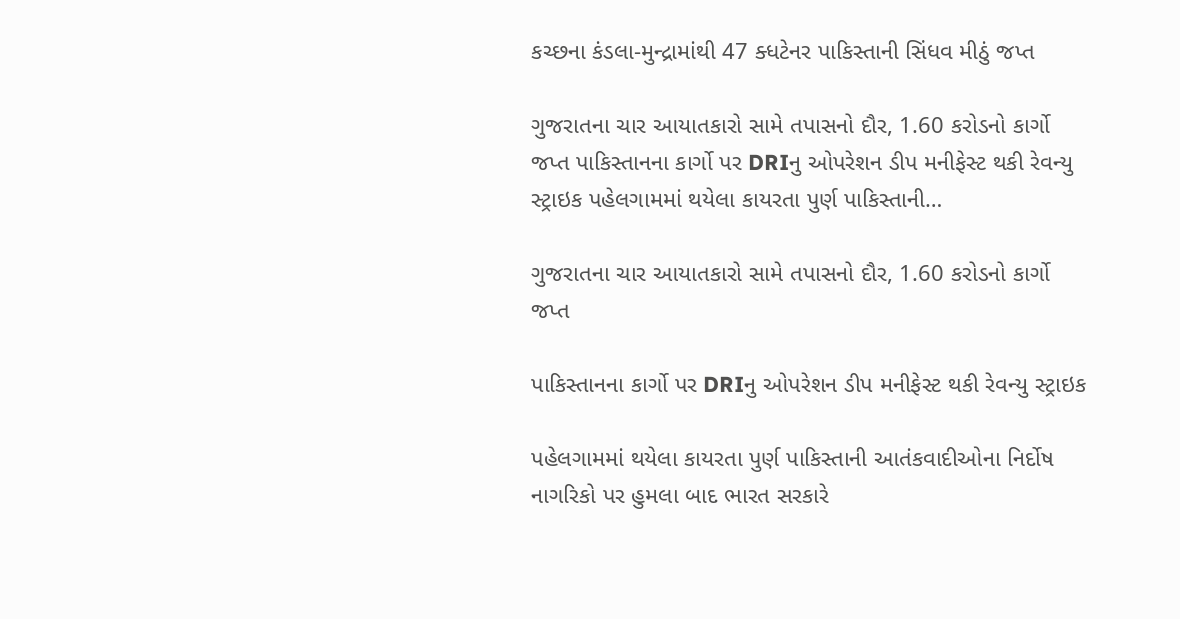કચ્છના કંડલા-મુન્દ્રામાંથી 47 ક્ધટેનર પાકિસ્તાની સિંધવ મીઠું જપ્ત

ગુજરાતના ચાર આયાતકારો સામે તપાસનો દૌર, 1.60 કરોડનો કાર્ગો જપ્ત પાકિસ્તાનના કાર્ગો પર DRIનુ ઓપરેશન ડીપ મનીફેસ્ટ થકી રેવન્યુ સ્ટ્રાઇક પહેલગામમાં થયેલા કાયરતા પુર્ણ પાકિસ્તાની…

ગુજરાતના ચાર આયાતકારો સામે તપાસનો દૌર, 1.60 કરોડનો કાર્ગો જપ્ત

પાકિસ્તાનના કાર્ગો પર DRIનુ ઓપરેશન ડીપ મનીફેસ્ટ થકી રેવન્યુ સ્ટ્રાઇક

પહેલગામમાં થયેલા કાયરતા પુર્ણ પાકિસ્તાની આતંકવાદીઓના નિર્દોષ નાગરિકો પર હુમલા બાદ ભારત સરકારે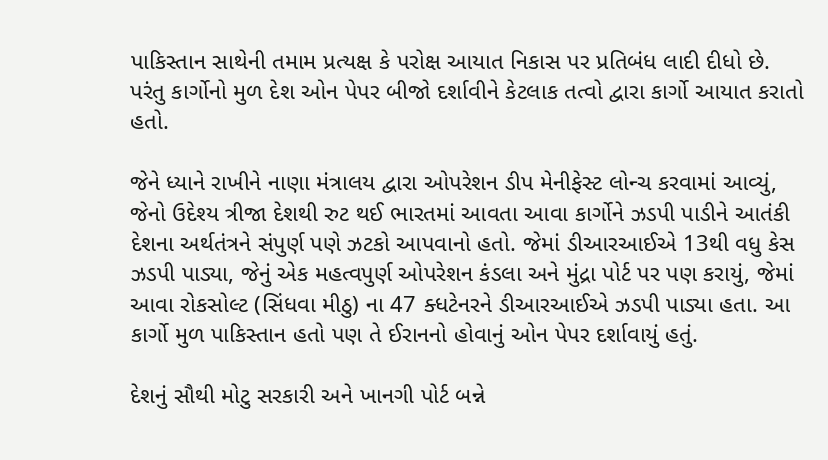પાકિસ્તાન સાથેની તમામ પ્રત્યક્ષ કે પરોક્ષ આયાત નિકાસ પર પ્રતિબંધ લાદી દીધો છે. પરંતુ કાર્ગોનો મુળ દેશ ઓન પેપર બીજો દર્શાવીને કેટલાક તત્વો દ્વારા કાર્ગો આયાત કરાતો હતો.

જેને ધ્યાને રાખીને નાણા મંત્રાલય દ્વારા ઓપરેશન ડીપ મેનીફેસ્ટ લોન્ચ કરવામાં આવ્યું, જેનો ઉદેશ્ય ત્રીજા દેશથી રુટ થઈ ભારતમાં આવતા આવા કાર્ગોને ઝડપી પાડીને આતંકી દેશના અર્થતંત્રને સંપુર્ણ પણે ઝટકો આપવાનો હતો. જેમાં ડીઆરઆઈએ 13થી વધુ કેસ ઝડપી પાડ્યા, જેનું એક મહત્વપુર્ણ ઓપરેશન કંડલા અને મુંદ્રા પોર્ટ પર પણ કરાયું, જેમાં આવા રોકસોલ્ટ (સિંધવા મીઠુ) ના 47 ક્ધટેનરને ડીઆરઆઈએ ઝડપી પાડ્યા હતા. આ કાર્ગો મુળ પાકિસ્તાન હતો પણ તે ઈરાનનો હોવાનું ઓન પેપર દર્શાવાયું હતું.

દેશનું સૌથી મોટુ સરકારી અને ખાનગી પોર્ટ બન્ને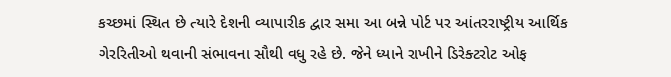કચ્છમાં સ્થિત છે ત્યારે દેશની વ્યાપારીક દ્વાર સમા આ બન્ને પોર્ટ પર આંતરરાષ્ટ્રીય આર્થિક ગેરરિતીઓ થવાની સંભાવના સૌથી વધુ રહે છે. જેને ધ્યાને રાખીને ડિરેક્ટરોટ ઓફ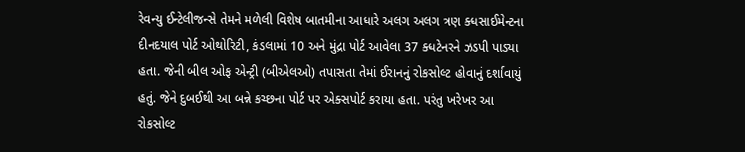રેવન્યુ ઈન્ટેલીજન્સે તેમને મળેલી વિશેષ બાતમીના આધારે અલગ અલગ ત્રણ ક્ધસાઈમેન્ટના દીનદયાલ પોર્ટ ઓથોરિટી, કંડલામાં 10 અને મુંદ્રા પોર્ટ આવેલા 37 ક્ધટેનરને ઝડપી પાડ્યા હતા. જેની બીલ ઓફ એન્ટ્રી (બીએલઓ) તપાસતા તેમાં ઈરાનનું રોકસોલ્ટ હોવાનું દર્શાવાયું હતું. જેને દુબઈથી આ બન્ને કચ્છના પોર્ટ પર એક્સપોર્ટ કરાયા હતા. પરંતુ ખરેખર આ રોકસોલ્ટ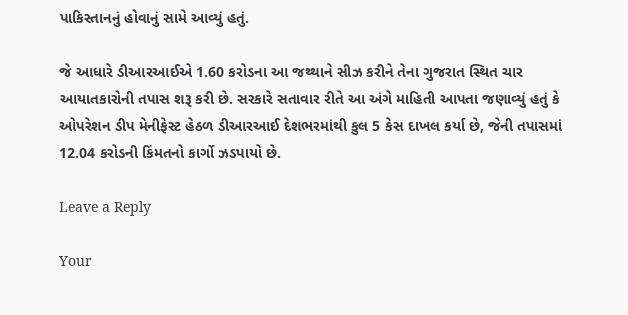પાકિસ્તાનનું હોવાનું સામે આવ્યું હતું.

જે આધારે ડીઆરઆઈએ 1.60 કરોડના આ જથ્થાને સીઝ કરીને તેના ગુજરાત સ્થિત ચાર આયાતકારોની તપાસ શરૂ કરી છે. સરકારે સતાવાર રીતે આ અંગે માહિતી આપતા જણાવ્યું હતું કે ઓપરેશન ડીપ મેનીફેસ્ટ હેઠળ ડીઆરઆઈ દેશભરમાંથી કુલ 5 કેસ દાખલ કર્યા છે, જેની તપાસમાં 12.04 કરોડની કિંમતનો કાર્ગો ઝડપાયો છે.

Leave a Reply

Your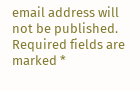email address will not be published. Required fields are marked *